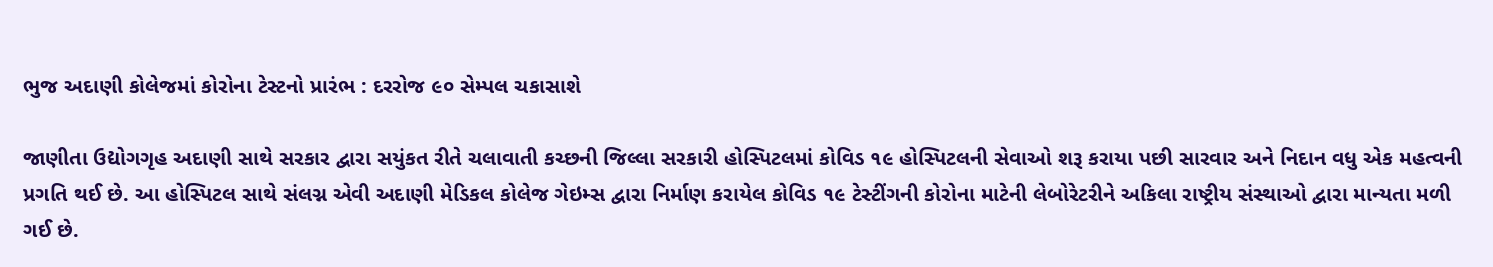ભુજ અદાણી કોલેજમાં કોરોના ટેસ્ટનો પ્રારંભ : દરરોજ ૯૦ સેમ્પલ ચકાસાશે

જાણીતા ઉદ્યોગગૃહ અદાણી સાથે સરકાર દ્વારા સયુંકત રીતે ચલાવાતી કચ્છની જિલ્લા સરકારી હોસ્પિટલમાં કોવિડ ૧૯ હોસ્પિટલની સેવાઓ શરૂ કરાયા પછી સારવાર અને નિદાન વધુ એક મહત્વની પ્રગતિ થઈ છે. આ હોસ્પિટલ સાથે સંલગ્ન એવી અદાણી મેડિકલ કોલેજ ગેઇમ્સ દ્વારા નિર્માણ કરાયેલ કોવિડ ૧૯ ટેસ્ટીંગની કોરોના માટેની લેબોરેટરીને અકિલા રાષ્ટ્રીય સંસ્થાઓ દ્વારા માન્યતા મળી ગઈ છે.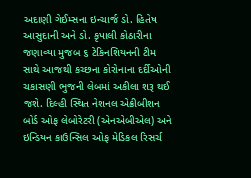અદાણી ગેઈમ્સના ઇન્ચાર્જ ડો. હિતેષ આસુદાની અને ડો. કૃપાલી કોઠારીના જણાવ્યા મુજબ ૬ ટેકિનશિયનની ટીમ સાથે આજથી કચ્છના કોરોનાના દર્દીઓની ચકાસણી ભુજની લેબમાં અકીલા શરૂ થઈ જશે. દિલ્હી સ્થિત નેશનલ એક્રીબીશન બોર્ડ ઓફ લેબોરેટરી (એનએબીએલ) અને ઇન્ડિયન કાઉન્સિલ ઓફ મેડિકલ રિસર્ચ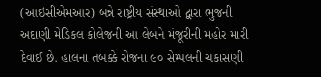(આઇસીએમઆર) બન્ને રાષ્ટ્રીય સંસ્થાઓ દ્વારા ભુજની અદાણી મેડિકલ કોલેજની આ લેબને મંજૂરીની મહોર મારી દેવાઈ છે. હાલના તબક્કે રોજના ૯૦ સેમ્પલની ચકાસણી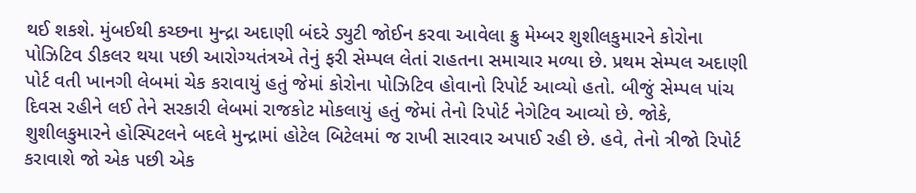થઈ શકશે. મુંબઈથી કચ્છના મુન્દ્રા અદાણી બંદરે ડ્યુટી જોઈન કરવા આવેલા ક્રુ મેમ્બર શુશીલકુમારને કોરોના પોઝિટિવ ડીકલર થયા પછી આરોગ્યતંત્રએ તેનું ફરી સેમ્પલ લેતાં રાહતના સમાચાર મળ્યા છે. પ્રથમ સેમ્પલ અદાણી પોર્ટ વતી ખાનગી લેબમાં ચેક કરાવાયું હતું જેમાં કોરોના પોઝિટિવ હોવાનો રિપોર્ટ આવ્યો હતો. બીજું સેમ્પલ પાંચ દિવસ રહીને લઈ તેને સરકારી લેબમાં રાજકોટ મોકલાયું હતું જેમાં તેનો રિપોર્ટ નેગેટિવ આવ્યો છે. જોકે, શુશીલકુમારને હોસ્પિટલને બદલે મુન્દ્રામાં હોટેલ બિટેલમાં જ રાખી સારવાર અપાઈ રહી છે. હવે, તેનો ત્રીજો રિપોર્ટ કરાવાશે જો એક પછી એક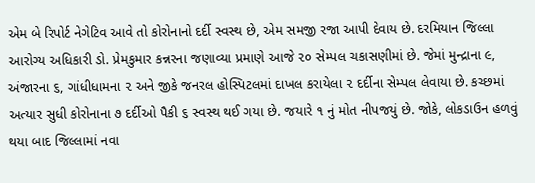એમ બે રિપોર્ટ નેગેટિવ આવે તો કોરોનાનો દર્દી સ્વસ્થ છે, એમ સમજી રજા આપી દેવાય છે. દરમિયાન જિલ્લા આરોગ્ય અધિકારી ડો. પ્રેમકુમાર કન્નરના જણાવ્યા પ્રમાણે આજે ૨૦ સેમ્પલ ચકાસણીમાં છે. જેમાં મુન્દ્રાના ૯, અંજારના ૬, ગાંધીધામના ૨ અને જીકે જનરલ હોસ્પિટલમાં દાખલ કરાયેલા ૨ દર્દીના સેમ્પલ લેવાયા છે. કચ્છમાં અત્યાર સુધી કોરોનાના ૭ દર્દીઓ પૈકી ૬ સ્વસ્થ થઈ ગયા છે. જયારે ૧ નું મોત નીપજયું છે. જોકે, લોકડાઉન હળવું થયા બાદ જિલ્લામાં નવા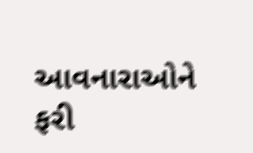આવનારાઓને ફરી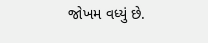જોખમ વધ્યું છે.